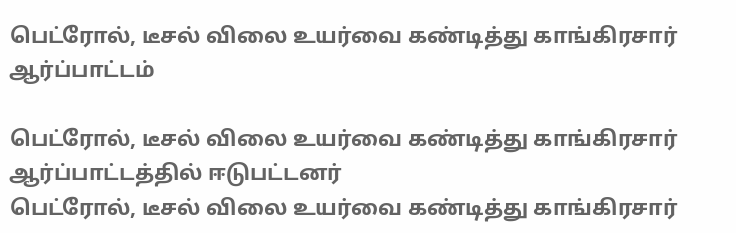பெட்ரோல், டீசல் விலை உயர்வை கண்டித்து காங்கிரசார் ஆர்ப்பாட்டம்

பெட்ரோல், டீசல் விலை உயர்வை கண்டித்து காங்கிரசார் ஆர்ப்பாட்டத்தில் ஈடுபட்டனர்
பெட்ரோல், டீசல் விலை உயர்வை கண்டித்து காங்கிரசார்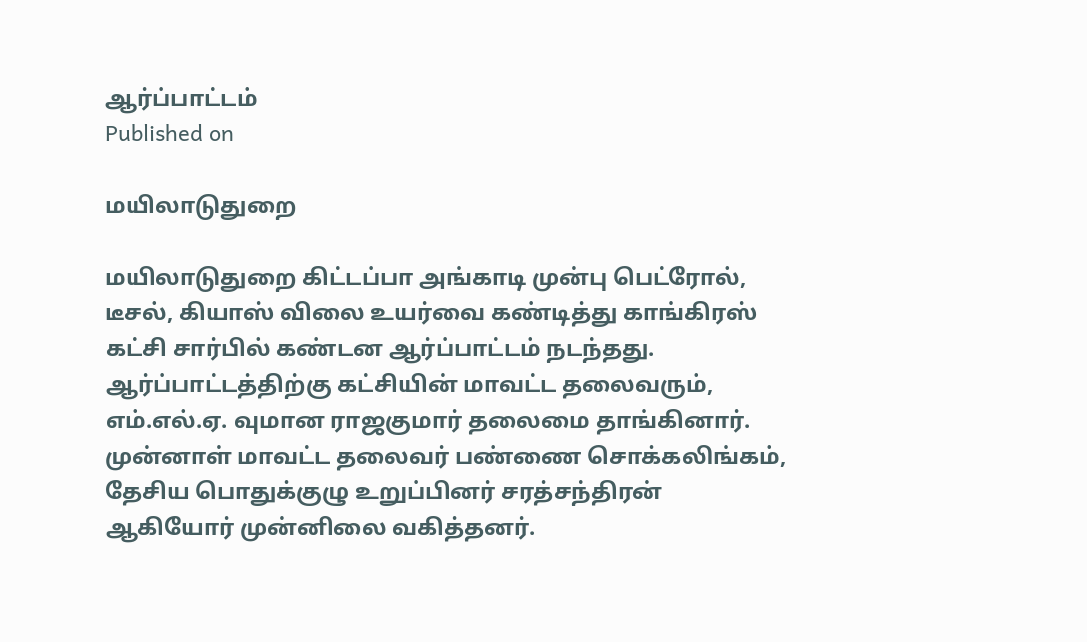ஆர்ப்பாட்டம்
Published on

மயிலாடுதுறை

மயிலாடுதுறை கிட்டப்பா அங்காடி முன்பு பெட்ரோல், டீசல், கியாஸ் விலை உயர்வை கண்டித்து காங்கிரஸ் கட்சி சார்பில் கண்டன ஆர்ப்பாட்டம் நடந்தது. ஆர்ப்பாட்டத்திற்கு கட்சியின் மாவட்ட தலைவரும், எம்.எல்.ஏ. வுமான ராஜகுமார் தலைமை தாங்கினார். முன்னாள் மாவட்ட தலைவர் பண்ணை சொக்கலிங்கம், தேசிய பொதுக்குழு உறுப்பினர் சரத்சந்திரன் ஆகியோர் முன்னிலை வகித்தனர்.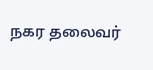நகர தலைவர்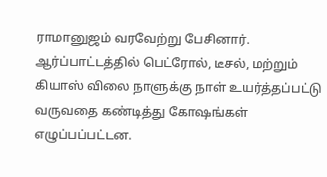ராமானுஜம் வரவேற்று பேசினார். ஆர்ப்பாட்டத்தில் பெட்ரோல், டீசல், மற்றும் கியாஸ் விலை நாளுக்கு நாள் உயர்த்தப்பட்டு வருவதை கண்டித்து கோஷங்கள் எழுப்பப்பட்டன.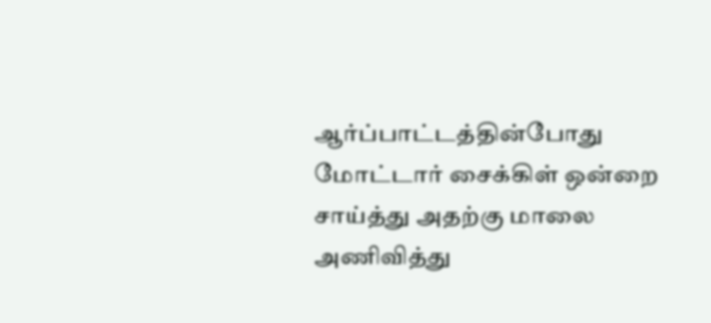ஆர்ப்பாட்டத்தின்போது மோட்டார் சைக்கிள் ஒன்றை சாய்த்து அதற்கு மாலை அணிவித்து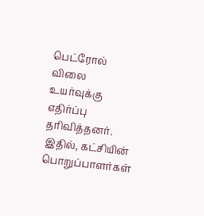பெட்ரோல் விலை உயர்வுக்கு எதிர்ப்பு தரிவித்தனர். இதில், கட்சியின் பொறுப்பாளர்கள்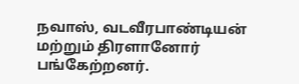நவாஸ், வடவீரபாண்டியன் மற்றும் திரளானோர் பங்கேற்றனர்.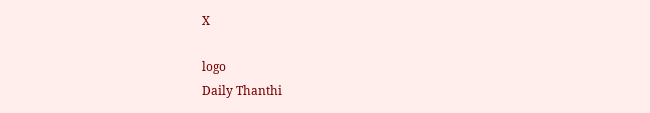X

logo
Daily Thanthi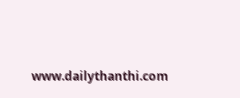www.dailythanthi.com